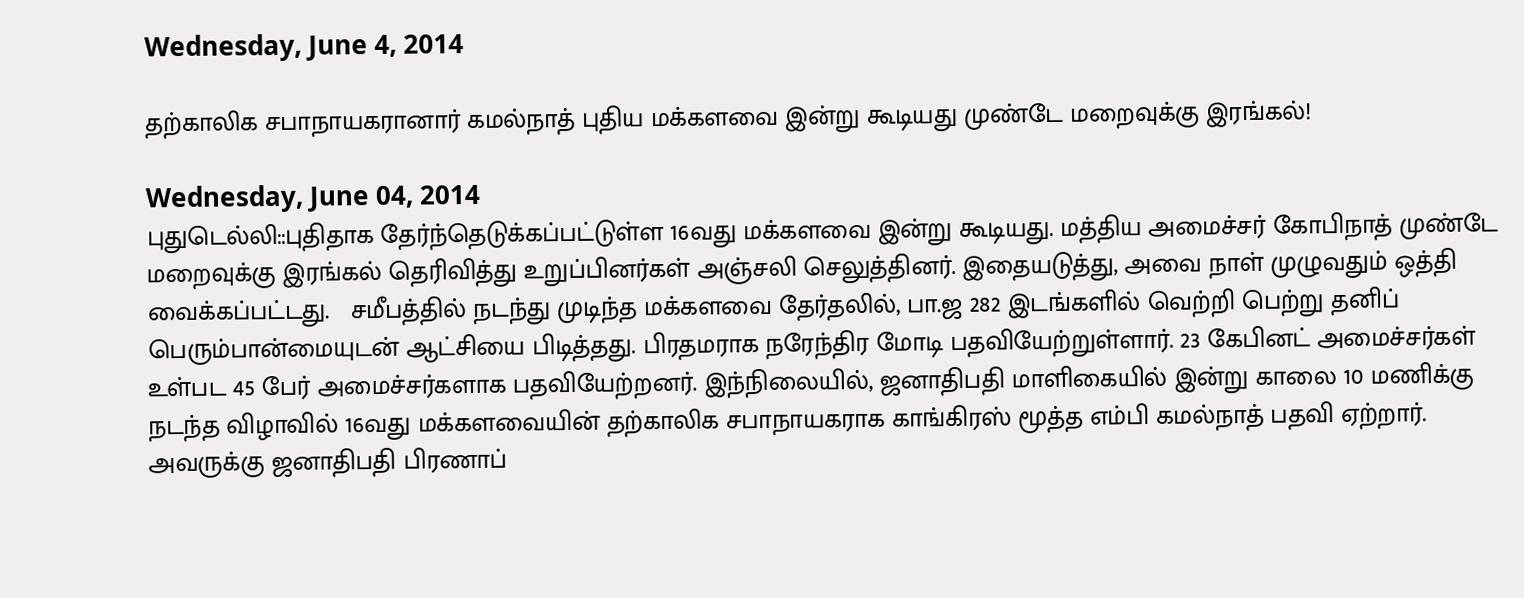Wednesday, June 4, 2014

தற்காலிக சபாநாயகரானார் கமல்நாத் புதிய மக்களவை இன்று கூடியது முண்டே மறைவுக்கு இரங்கல்!

Wednesday, June 04, 2014
புதுடெல்லி::புதிதாக தேர்ந்தெடுக்கப்பட்டுள்ள 16வது மக்களவை இன்று கூடியது. மத்திய அமைச்சர் கோபிநாத் முண்டே மறைவுக்கு இரங்கல் தெரிவித்து உறுப்பினர்கள் அஞ்சலி செலுத்தினர். இதையடுத்து, அவை நாள் முழுவதும் ஒத்தி வைக்கப்பட்டது.   சமீபத்தில் நடந்து முடிந்த மக்களவை தேர்தலில், பா.ஜ 282 இடங்களில் வெற்றி பெற்று தனிப் பெரும்பான்மையுடன் ஆட்சியை பிடித்தது. பிரதமராக நரேந்திர மோடி பதவியேற்றுள்ளார். 23 கேபினட் அமைச்சர்கள் உள்பட 45 பேர் அமைச்சர்களாக பதவியேற்றனர். இந்நிலையில், ஜனாதிபதி மாளிகையில் இன்று காலை 10 மணிக்கு நடந்த விழாவில் 16வது மக்களவையின் தற்காலிக சபாநாயகராக காங்கிரஸ் மூத்த எம்பி கமல்நாத் பதவி ஏற்றார். அவருக்கு ஜனாதிபதி பிரணாப்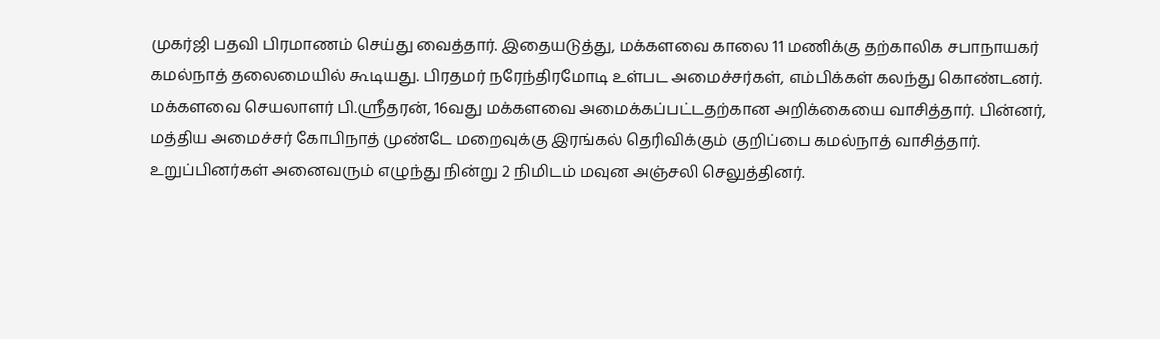முகர்ஜி பதவி பிரமாணம் செய்து வைத்தார். இதையடுத்து, மக்களவை காலை 11 மணிக்கு தற்காலிக சபாநாயகர் கமல்நாத் தலைமையில் கூடியது. பிரதமர் நரேந்திரமோடி உள்பட அமைச்சர்கள், எம்பிக்கள் கலந்து கொண்டனர். மக்களவை செயலாளர் பி.ஸ்ரீதரன், 16வது மக்களவை அமைக்கப்பட்டதற்கான அறிக்கையை வாசித்தார். பின்னர், மத்திய அமைச்சர் கோபிநாத் முண்டே மறைவுக்கு இரங்கல் தெரிவிக்கும் குறிப்பை கமல்நாத் வாசித்தார். உறுப்பினர்கள் அனைவரும் எழுந்து நின்று 2 நிமிடம் மவுன அஞ்சலி செலுத்தினர்.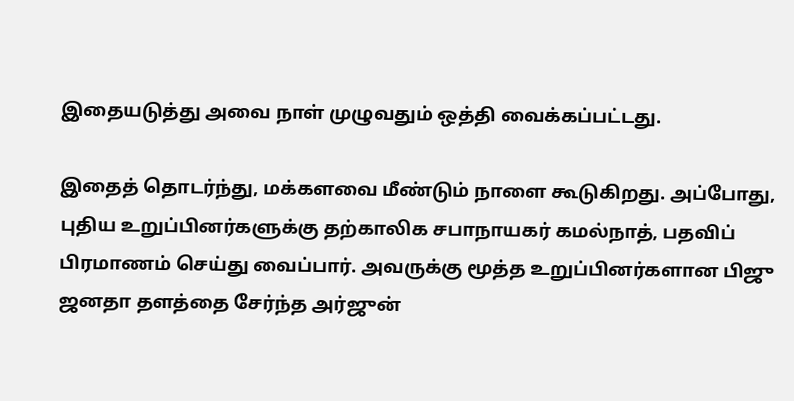இதையடுத்து அவை நாள் முழுவதும் ஒத்தி வைக்கப்பட்டது.

இதைத் தொடர்ந்து, மக்களவை மீண்டும் நாளை கூடுகிறது. அப்போது, புதிய உறுப்பினர்களுக்கு தற்காலிக சபாநாயகர் கமல்நாத், பதவிப் பிரமாணம் செய்து வைப்பார். அவருக்கு மூத்த உறுப்பினர்களான பிஜு ஜனதா தளத்தை சேர்ந்த அர்ஜுன்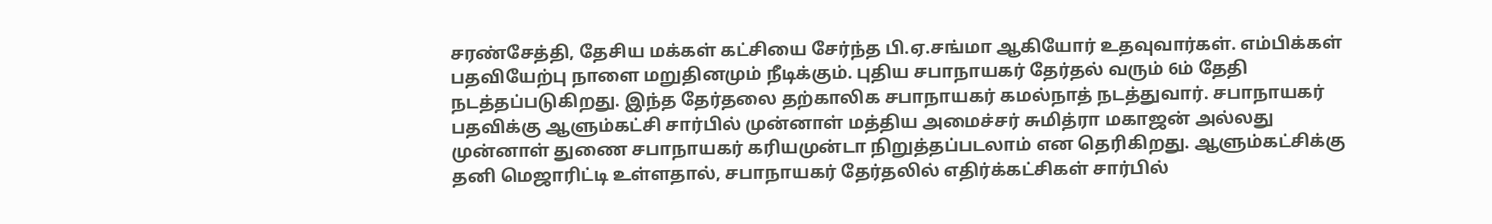சரண்சேத்தி, தேசிய மக்கள் கட்சியை சேர்ந்த பி.ஏ.சங்மா ஆகியோர் உதவுவார்கள். எம்பிக்கள் பதவியேற்பு நாளை மறுதினமும் நீடிக்கும். புதிய சபாநாயகர் தேர்தல் வரும் 6ம் தேதி நடத்தப்படுகிறது. இந்த தேர்தலை தற்காலிக சபாநாயகர் கமல்நாத் நடத்துவார். சபாநாயகர் பதவிக்கு ஆளும்கட்சி சார்பில் முன்னாள் மத்திய அமைச்சர் சுமித்ரா மகாஜன் அல்லது முன்னாள் துணை சபாநாயகர் கரியமுன்டா நிறுத்தப்படலாம் என தெரிகிறது. ஆளும்கட்சிக்கு தனி மெஜாரிட்டி உள்ளதால், சபாநாயகர் தேர்தலில் எதிர்க்கட்சிகள் சார்பில்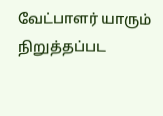வேட்பாளர் யாரும் நிறுத்தப்பட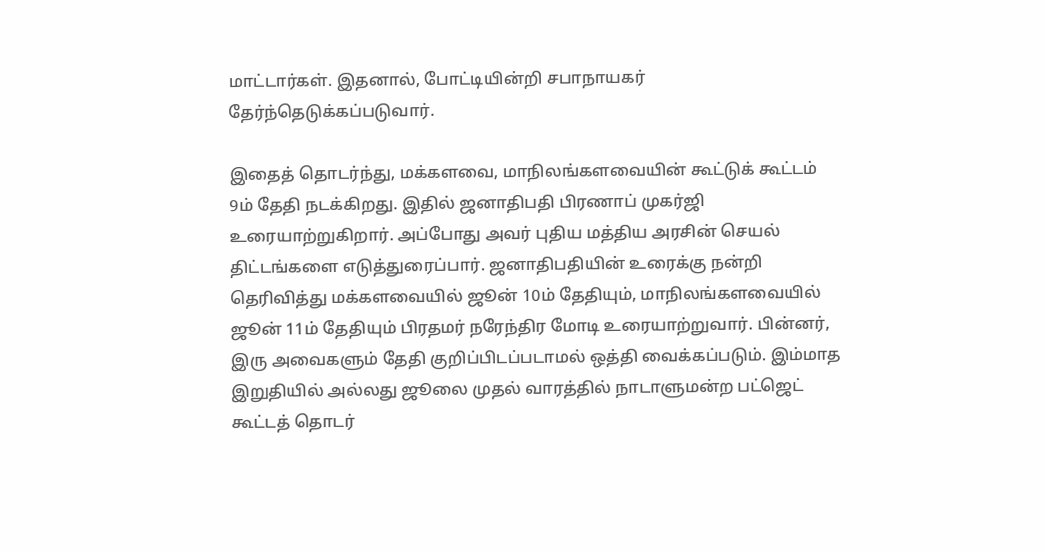மாட்டார்கள். இதனால், போட்டியின்றி சபாநாயகர் தேர்ந்தெடுக்கப்படுவார்.

இதைத் தொடர்ந்து, மக்களவை, மாநிலங்களவையின் கூட்டுக் கூட்டம் 9ம் தேதி நடக்கிறது. இதில் ஜனாதிபதி பிரணாப் முகர்ஜி உரையாற்றுகிறார். அப்போது அவர் புதிய மத்திய அரசின் செயல் திட்டங்களை எடுத்துரைப்பார். ஜனாதிபதியின் உரைக்கு நன்றி தெரிவித்து மக்களவையில் ஜூன் 10ம் தேதியும், மாநிலங்களவையில் ஜூன் 11ம் தேதியும் பிரதமர் நரேந்திர மோடி உரையாற்றுவார். பின்னர், இரு அவைகளும் தேதி குறிப்பிடப்படாமல் ஒத்தி வைக்கப்படும். இம்மாத இறுதியில் அல்லது ஜூலை முதல் வாரத்தில் நாடாளுமன்ற பட்ஜெட் கூட்டத் தொடர்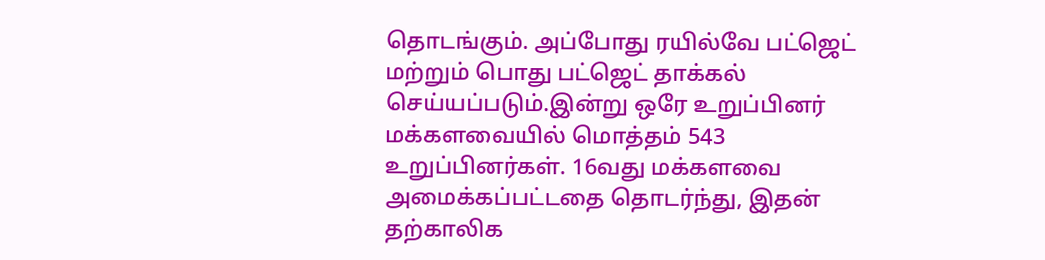தொடங்கும். அப்போது ரயில்வே பட்ஜெட் மற்றும் பொது பட்ஜெட் தாக்கல் செய்யப்படும்.இன்று ஒரே உறுப்பினர் மக்களவையில் மொத்தம் 543 உறுப்பினர்கள். 16வது மக்களவை அமைக்கப்பட்டதை தொடர்ந்து, இதன் தற்காலிக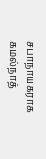சபாநாயகராக கமல்நாத்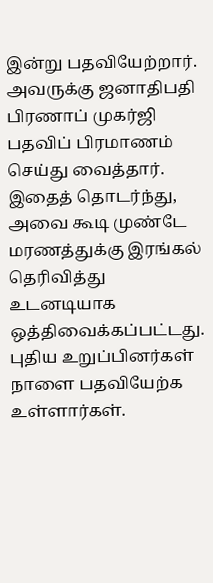இன்று பதவியேற்றார். அவருக்கு ஜனாதிபதி பிரணாப் முகர்ஜி பதவிப் பிரமாணம் செய்து வைத்தார். இதைத் தொடர்ந்து, அவை கூடி முண்டே மரணத்துக்கு இரங்கல் தெரிவித்து உடனடியாக ஒத்திவைக்கப்பட்டது. புதிய உறுப்பினர்கள் நாளை பதவியேற்க உள்ளார்கள்.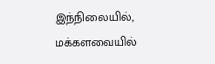இந்நிலையில், மக்களவையில்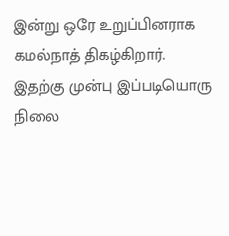இன்று ஒரே உறுப்பினராக கமல்நாத் திகழ்கிறார். இதற்கு முன்பு இப்படியொரு நிலை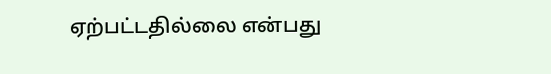ஏற்பட்டதில்லை என்பது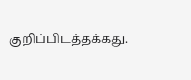குறிப்பிடத்தக்கது.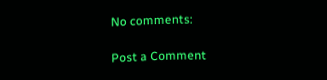No comments:

Post a Comment